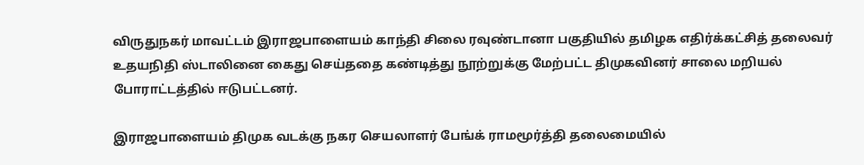விருதுநகர் மாவட்டம் இராஜபாளையம் காந்தி சிலை ரவுண்டானா பகுதியில் தமிழக எதிர்க்கட்சித் தலைவர் உதயநிதி ஸ்டாலினை கைது செய்ததை கண்டித்து நூற்றுக்கு மேற்பட்ட திமுகவினர் சாலை மறியல் போராட்டத்தில் ஈடுபட்டனர்.

இராஜபாளையம் திமுக வடக்கு நகர செயலாளர் பேங்க் ராமமூர்த்தி தலைமையில்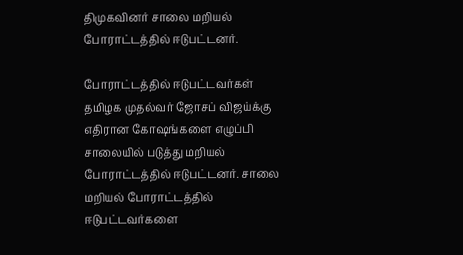திமுகவினர் சாலை மறியல் போராட்டத்தில் ஈடுபட்டனர்.

போராட்டத்தில் ஈடுபட்டவர்கள் தமிழக முதல்வர் ஜோசப் விஜய்க்கு எதிரான கோஷங்களை எழுப்பி சாலையில் படுத்து மறியல் போராட்டத்தில் ஈடுபட்டனர். சாலை மறியல் போராட்டத்தில் ஈடுபட்டவர்களை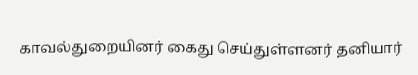காவல்துறையினர் கைது செய்துள்ளனர் தனியார்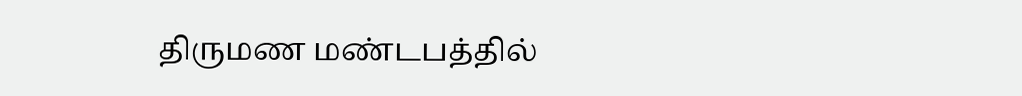திருமண மண்டபத்தில்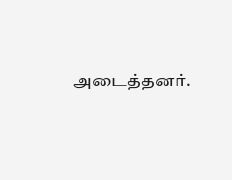அடைத்தனர்.